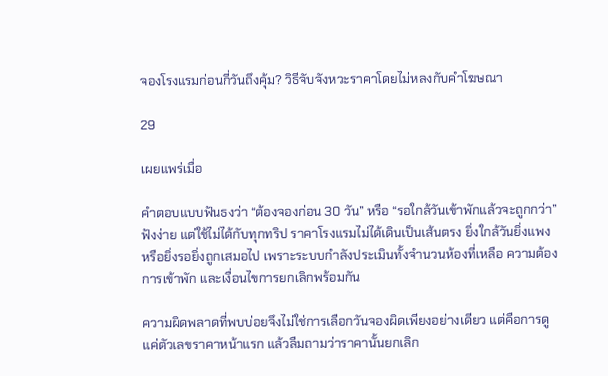จองโรงแรมก่อนกี่วันถึงคุ้ม? วิธีจับจังหวะราคาโดยไม่หลงกับคำโฆษณา

29

เผยแพร่เมื่อ

คำตอบแบบฟันธงว่า “ต้องจองก่อน 30 วัน” หรือ “รอใกล้วันเข้าพักแล้วจะถูกกว่า” ฟังง่าย แต่ใช้ไม่ได้กับทุกทริป ราคาโรงแรมไม่ได้เดินเป็นเส้นตรง ยิ่งใกล้วันยิ่งแพง หรือยิ่งรอยิ่งถูกเสมอไป เพราะระบบกำลังประเมินทั้งจำนวนห้องที่เหลือ ความต้องการเข้าพัก และเงื่อนไขการยกเลิกพร้อมกัน

ความผิดพลาดที่พบบ่อยจึงไม่ใช่การเลือกวันจองผิดเพียงอย่างเดียว แต่คือการดูแค่ตัวเลขราคาหน้าแรก แล้วลืมถามว่าราคานั้นยกเลิก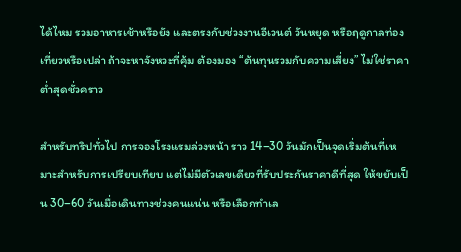ได้ไหม รวมอาหารเช้าหรือยัง และตรงกับช่วงงานอีเวนต์ วันหยุด หรือฤดูกาลท่องเที่ยวหรือเปล่า ถ้าจะหาจังหวะที่คุ้ม ต้องมอง “ต้นทุนรวมกับความเสี่ยง” ไม่ใช่ราคาต่ำสุดชั่วคราว

สำหรับทริปทั่วไป การจองโรงแรมล่วงหน้า ราว 14–30 วันมักเป็นจุดเริ่มต้นที่เหมาะสำหรับการเปรียบเทียบ แต่ไม่มีตัวเลขเดียวที่รับประกันราคาดีที่สุด ให้ขยับเป็น 30–60 วันเมื่อเดินทางช่วงคนแน่น หรือเลือกทำเล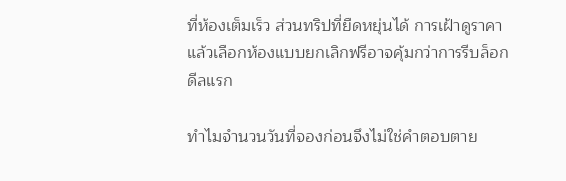ที่ห้องเต็มเร็ว ส่วนทริปที่ยืดหยุ่นได้ การเฝ้าดูราคาแล้วเลือกห้องแบบยกเลิกฟรีอาจคุ้มกว่าการรีบล็อกดีลแรก

ทำไมจำนวนวันที่จองก่อนจึงไม่ใช่คำตอบตาย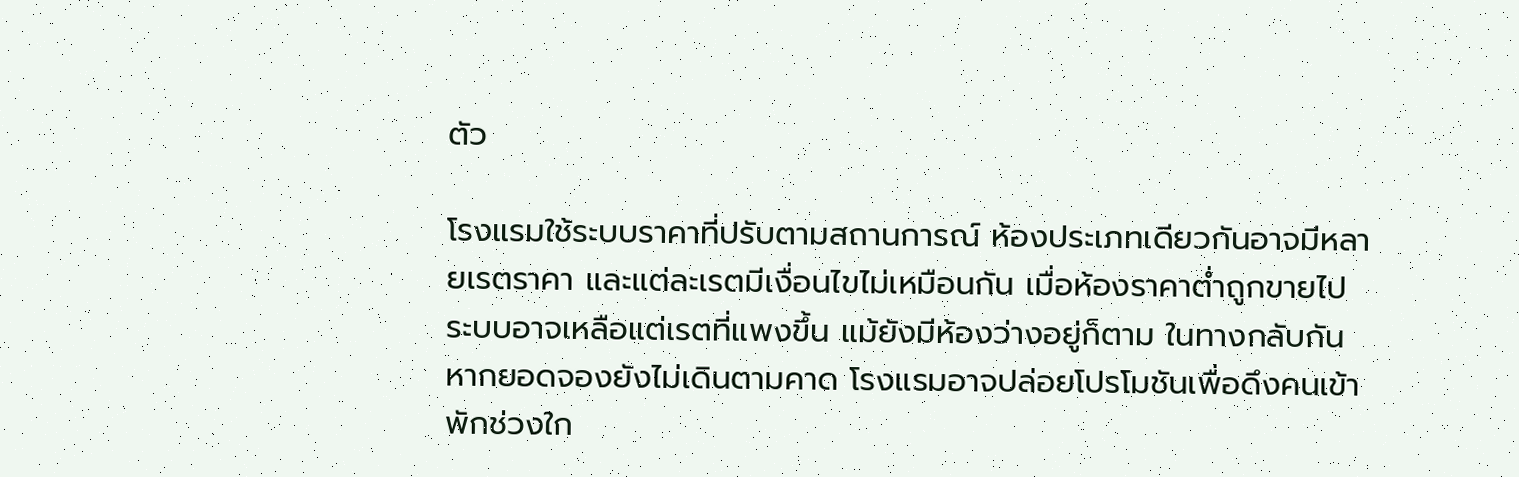ตัว

โรงแรมใช้ระบบราคาที่ปรับตามสถานการณ์ ห้องประเภทเดียวกันอาจมีหลายเรตราคา และแต่ละเรตมีเงื่อนไขไม่เหมือนกัน เมื่อห้องราคาต่ำถูกขายไป ระบบอาจเหลือแต่เรตที่แพงขึ้น แม้ยังมีห้องว่างอยู่ก็ตาม ในทางกลับกัน หากยอดจองยังไม่เดินตามคาด โรงแรมอาจปล่อยโปรโมชันเพื่อดึงคนเข้าพักช่วงใก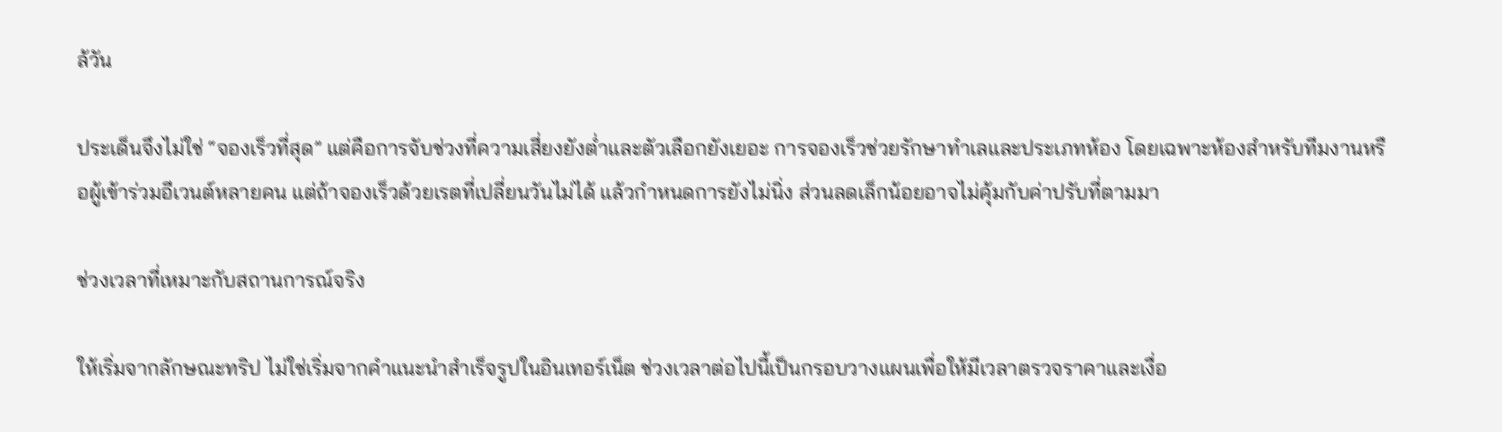ล้วัน

ประเด็นจึงไม่ใช่ “จองเร็วที่สุด” แต่คือการจับช่วงที่ความเสี่ยงยังต่ำและตัวเลือกยังเยอะ การจองเร็วช่วยรักษาทำเลและประเภทห้อง โดยเฉพาะห้องสำหรับทีมงานหรือผู้เข้าร่วมอีเวนต์หลายคน แต่ถ้าจองเร็วด้วยเรตที่เปลี่ยนวันไม่ได้ แล้วกำหนดการยังไม่นิ่ง ส่วนลดเล็กน้อยอาจไม่คุ้มกับค่าปรับที่ตามมา

ช่วงเวลาที่เหมาะกับสถานการณ์จริง

ให้เริ่มจากลักษณะทริป ไม่ใช่เริ่มจากคำแนะนำสำเร็จรูปในอินเทอร์เน็ต ช่วงเวลาต่อไปนี้เป็นกรอบวางแผนเพื่อให้มีเวลาตรวจราคาและเงื่อ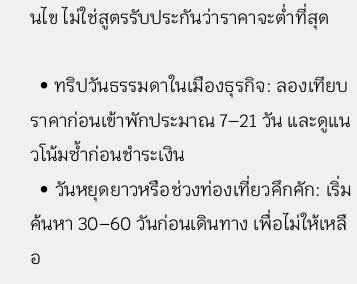นไข ไม่ใช่สูตรรับประกันว่าราคาจะต่ำที่สุด

  • ทริปวันธรรมดาในเมืองธุรกิจ: ลองเทียบราคาก่อนเข้าพักประมาณ 7–21 วัน และดูแนวโน้มซ้ำก่อนชำระเงิน
  • วันหยุดยาวหรือช่วงท่องเที่ยวคึกคัก: เริ่มค้นหา 30–60 วันก่อนเดินทาง เพื่อไม่ให้เหลือ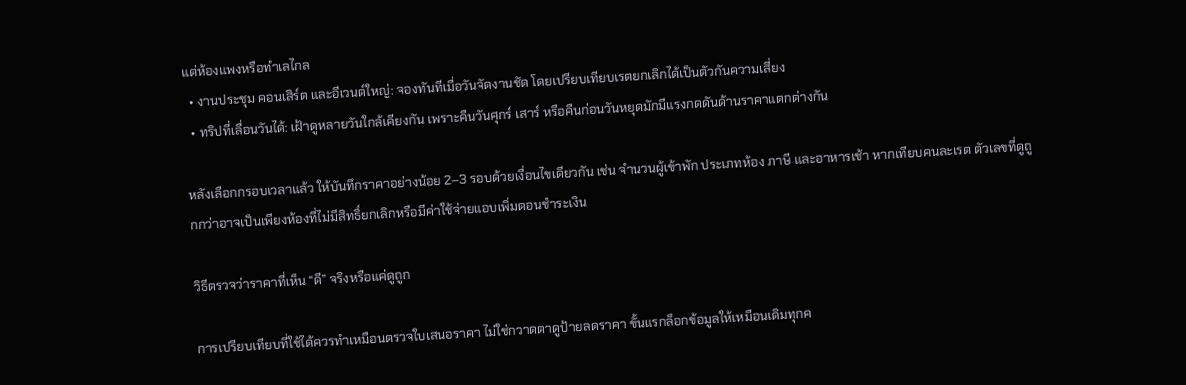แต่ห้องแพงหรือทำเลไกล
  • งานประชุม คอนเสิร์ต และอีเวนต์ใหญ่: จองทันทีเมื่อวันจัดงานชัด โดยเปรียบเทียบเรตยกเลิกได้เป็นตัวกันความเสี่ยง
  • ทริปที่เลื่อนวันได้: เฝ้าดูหลายวันใกล้เคียงกัน เพราะคืนวันศุกร์ เสาร์ หรือคืนก่อนวันหยุดมักมีแรงกดดันด้านราคาแตกต่างกัน

หลังเลือกกรอบเวลาแล้ว ให้บันทึกราคาอย่างน้อย 2–3 รอบด้วยเงื่อนไขเดียวกัน เช่น จำนวนผู้เข้าพัก ประเภทห้อง ภาษี และอาหารเช้า หากเทียบคนละเรต ตัวเลขที่ดูถูกกว่าอาจเป็นเพียงห้องที่ไม่มีสิทธิ์ยกเลิกหรือมีค่าใช้จ่ายแอบเพิ่มตอนชำระเงิน

วิธีตรวจว่าราคาที่เห็น “ดี” จริงหรือแค่ดูถูก

การเปรียบเทียบที่ใช้ได้ควรทำเหมือนตรวจใบเสนอราคา ไม่ใช่กวาดตาดูป้ายลดราคา ขั้นแรกล็อกข้อมูลให้เหมือนเดิมทุกค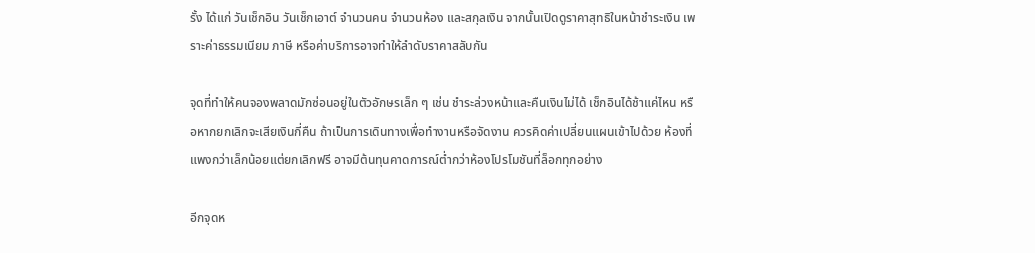รั้ง ได้แก่ วันเช็กอิน วันเช็กเอาต์ จำนวนคน จำนวนห้อง และสกุลเงิน จากนั้นเปิดดูราคาสุทธิในหน้าชำระเงิน เพราะค่าธรรมเนียม ภาษี หรือค่าบริการอาจทำให้ลำดับราคาสลับกัน

จุดที่ทำให้คนจองพลาดมักซ่อนอยู่ในตัวอักษรเล็ก ๆ เช่น ชำระล่วงหน้าและคืนเงินไม่ได้ เช็กอินได้ช้าแค่ไหน หรือหากยกเลิกจะเสียเงินกี่คืน ถ้าเป็นการเดินทางเพื่อทำงานหรือจัดงาน ควรคิดค่าเปลี่ยนแผนเข้าไปด้วย ห้องที่แพงกว่าเล็กน้อยแต่ยกเลิกฟรี อาจมีต้นทุนคาดการณ์ต่ำกว่าห้องโปรโมชันที่ล็อกทุกอย่าง

อีกจุดห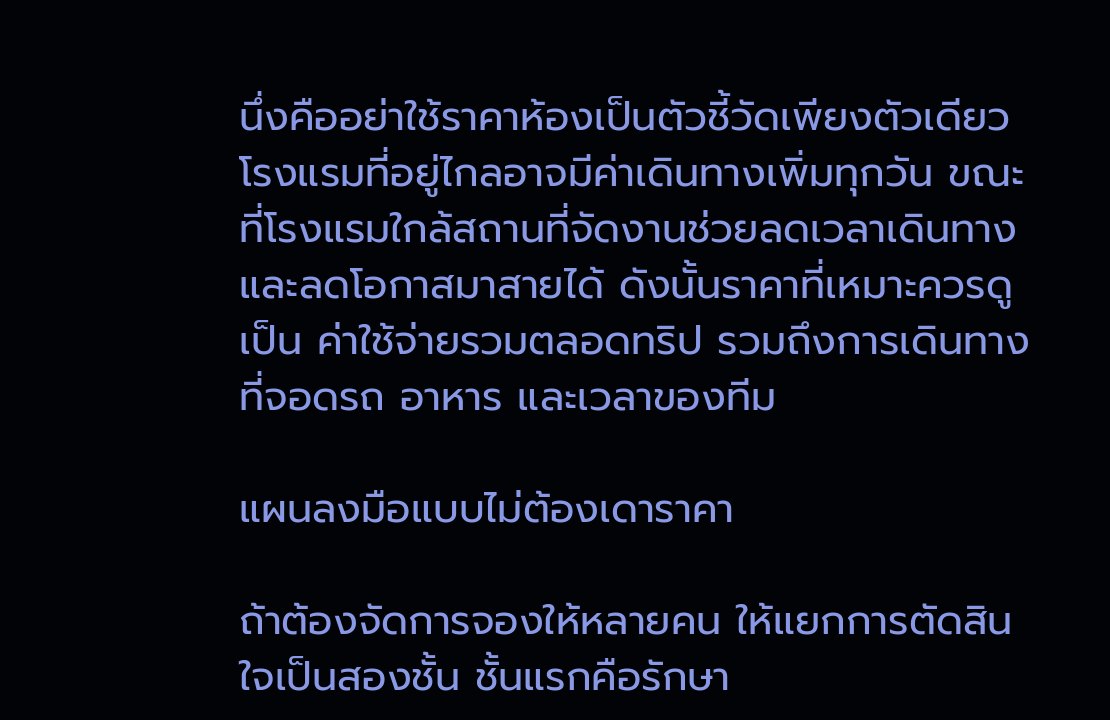นึ่งคืออย่าใช้ราคาห้องเป็นตัวชี้วัดเพียงตัวเดียว โรงแรมที่อยู่ไกลอาจมีค่าเดินทางเพิ่มทุกวัน ขณะที่โรงแรมใกล้สถานที่จัดงานช่วยลดเวลาเดินทางและลดโอกาสมาสายได้ ดังนั้นราคาที่เหมาะควรดูเป็น ค่าใช้จ่ายรวมตลอดทริป รวมถึงการเดินทาง ที่จอดรถ อาหาร และเวลาของทีม

แผนลงมือแบบไม่ต้องเดาราคา

ถ้าต้องจัดการจองให้หลายคน ให้แยกการตัดสินใจเป็นสองชั้น ชั้นแรกคือรักษา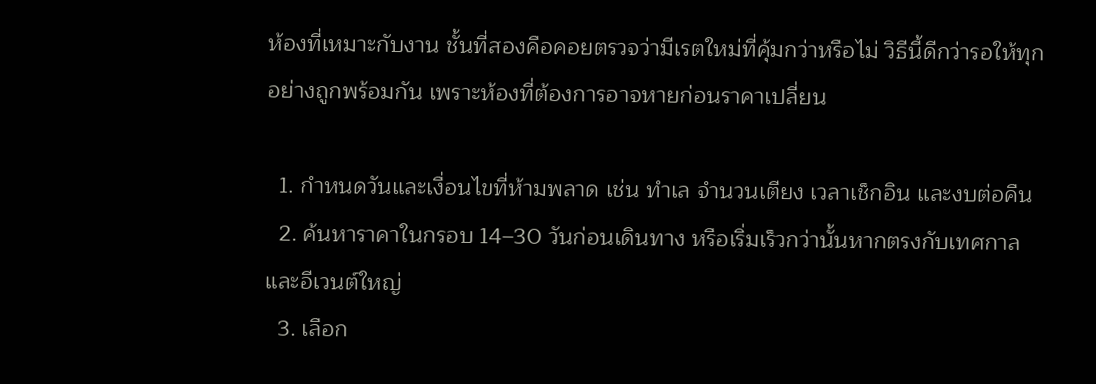ห้องที่เหมาะกับงาน ชั้นที่สองคือคอยตรวจว่ามีเรตใหม่ที่คุ้มกว่าหรือไม่ วิธีนี้ดีกว่ารอให้ทุกอย่างถูกพร้อมกัน เพราะห้องที่ต้องการอาจหายก่อนราคาเปลี่ยน

  1. กำหนดวันและเงื่อนไขที่ห้ามพลาด เช่น ทำเล จำนวนเตียง เวลาเช็กอิน และงบต่อคืน
  2. ค้นหาราคาในกรอบ 14–30 วันก่อนเดินทาง หรือเริ่มเร็วกว่านั้นหากตรงกับเทศกาลและอีเวนต์ใหญ่
  3. เลือก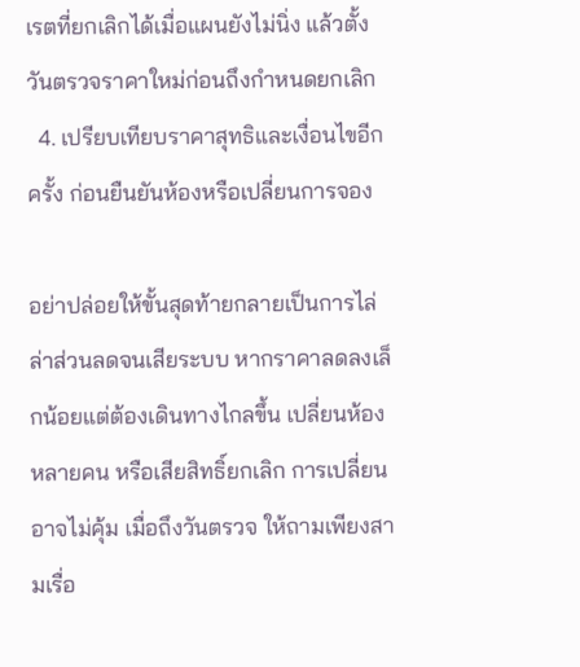เรตที่ยกเลิกได้เมื่อแผนยังไม่นิ่ง แล้วตั้งวันตรวจราคาใหม่ก่อนถึงกำหนดยกเลิก
  4. เปรียบเทียบราคาสุทธิและเงื่อนไขอีกครั้ง ก่อนยืนยันห้องหรือเปลี่ยนการจอง

อย่าปล่อยให้ขั้นสุดท้ายกลายเป็นการไล่ล่าส่วนลดจนเสียระบบ หากราคาลดลงเล็กน้อยแต่ต้องเดินทางไกลขึ้น เปลี่ยนห้องหลายคน หรือเสียสิทธิ์ยกเลิก การเปลี่ยนอาจไม่คุ้ม เมื่อถึงวันตรวจ ให้ถามเพียงสามเรื่อ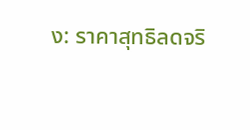ง: ราคาสุทธิลดจริ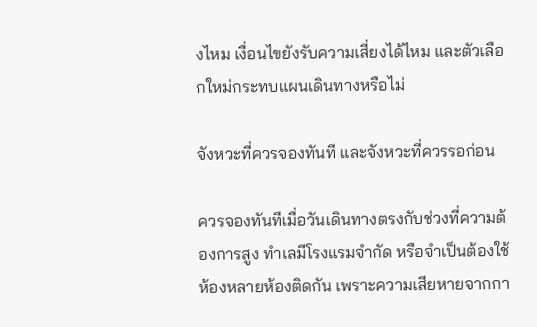งไหม เงื่อนไขยังรับความเสี่ยงได้ไหม และตัวเลือกใหม่กระทบแผนเดินทางหรือไม่

จังหวะที่ควรจองทันที และจังหวะที่ควรรอก่อน

ควรจองทันทีเมื่อวันเดินทางตรงกับช่วงที่ความต้องการสูง ทำเลมีโรงแรมจำกัด หรือจำเป็นต้องใช้ห้องหลายห้องติดกัน เพราะความเสียหายจากกา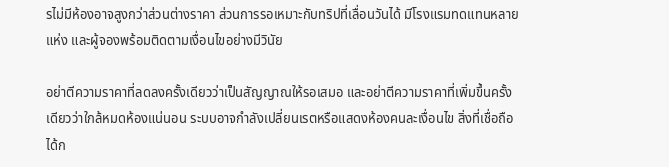รไม่มีห้องอาจสูงกว่าส่วนต่างราคา ส่วนการรอเหมาะกับทริปที่เลื่อนวันได้ มีโรงแรมทดแทนหลายแห่ง และผู้จองพร้อมติดตามเงื่อนไขอย่างมีวินัย

อย่าตีความราคาที่ลดลงครั้งเดียวว่าเป็นสัญญาณให้รอเสมอ และอย่าตีความราคาที่เพิ่มขึ้นครั้งเดียวว่าใกล้หมดห้องแน่นอน ระบบอาจกำลังเปลี่ยนเรตหรือแสดงห้องคนละเงื่อนไข สิ่งที่เชื่อถือได้ก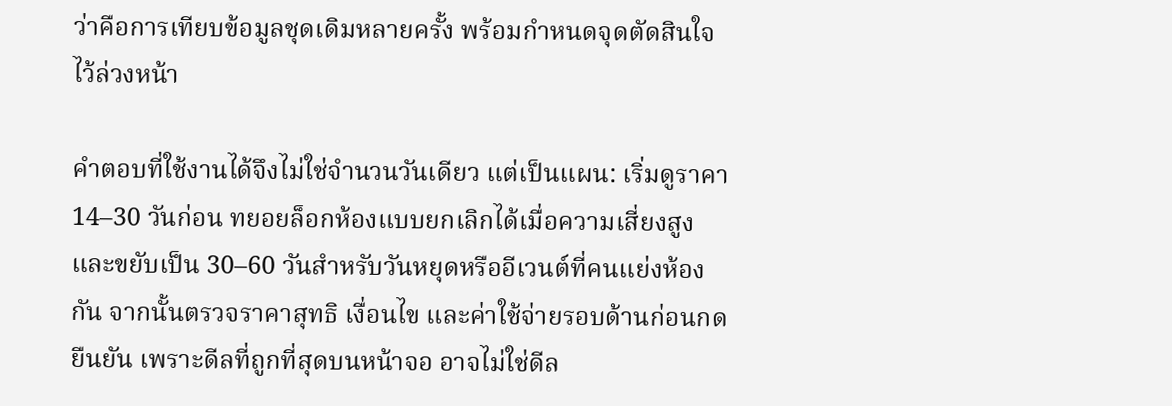ว่าคือการเทียบข้อมูลชุดเดิมหลายครั้ง พร้อมกำหนดจุดตัดสินใจไว้ล่วงหน้า

คำตอบที่ใช้งานได้จึงไม่ใช่จำนวนวันเดียว แต่เป็นแผน: เริ่มดูราคา 14–30 วันก่อน ทยอยล็อกห้องแบบยกเลิกได้เมื่อความเสี่ยงสูง และขยับเป็น 30–60 วันสำหรับวันหยุดหรืออีเวนต์ที่คนแย่งห้องกัน จากนั้นตรวจราคาสุทธิ เงื่อนไข และค่าใช้จ่ายรอบด้านก่อนกดยืนยัน เพราะดีลที่ถูกที่สุดบนหน้าจอ อาจไม่ใช่ดีล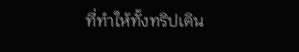ที่ทำให้ทั้งทริปเดิน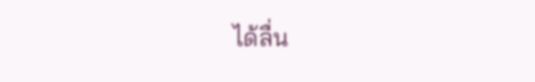ได้ลื่น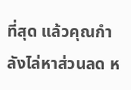ที่สุด แล้วคุณกำลังไล่หาส่วนลด ห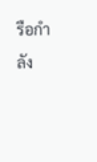รือกำลัง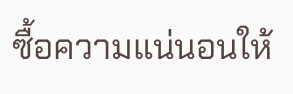ซื้อความแน่นอนให้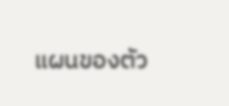แผนของตัว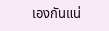เองกันแน่